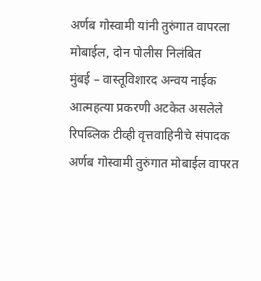अर्णब गोस्वामी यांनी तुरुंगात वापरला मोबाईल, दोन पोलीस निलंबित
मुंबई – वास्तूविशारद अन्वय नाईक आत्महत्या प्रकरणी अटकेत असलेले रिपब्लिक टीव्ही वृत्तवाहिनीचे संपादक अर्णब गोस्वामी तुरुंगात मोबाईल वापरत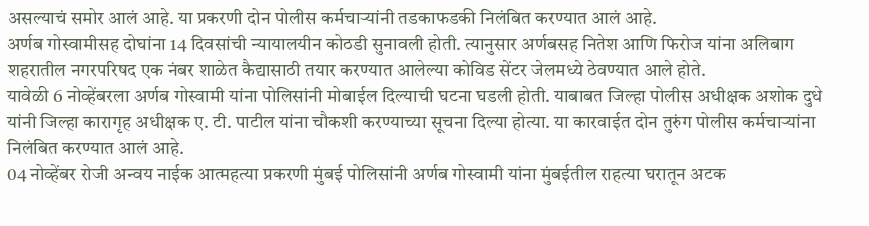असल्याचं समोर आलं आहे. या प्रकरणी दोन पोलीस कर्मचाऱ्यांनी तडकाफडकी निलंबित करण्यात आलं आहे.
अर्णब गोस्वामीसह दोघांना 14 दिवसांची न्यायालयीन कोठडी सुनावली होती. त्यानुसार अर्णबसह नितेश आणि फिरोज यांना अलिबाग शहरातील नगरपरिषद एक नंबर शाळेत कैद्यासाठी तयार करण्यात आलेल्या कोविड सेंटर जेलमध्ये ठेवण्यात आले होते.
यावेळी 6 नोव्हेंबरला अर्णब गोस्वामी यांना पोलिसांनी मोबाईल दिल्याची घटना घडली होती. याबाबत जिल्हा पोलीस अधीक्षक अशोक दुधे यांनी जिल्हा कारागृह अधीक्षक ए. टी. पाटील यांना चौकशी करण्याच्या सूचना दिल्या होत्या. या कारवाईत दोन तुरुंग पोलीस कर्मचाऱ्यांना निलंबित करण्यात आलं आहे.
04 नोव्हेंबर रोजी अन्वय नाईक आत्महत्या प्रकरणी मुंबई पोलिसांनी अर्णब गोस्वामी यांना मुंबईतील राहत्या घरातून अटक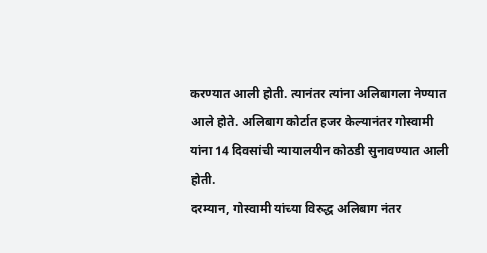करण्यात आली होती. त्यानंतर त्यांना अलिबागला नेण्यात आले होते. अलिबाग कोर्टात हजर केल्यानंतर गोस्वामी यांना 14 दिवसांची न्यायालयीन कोठडी सुनावण्यात आली होती.
दरम्यान, गोस्वामी यांच्या विरुद्ध अलिबाग नंतर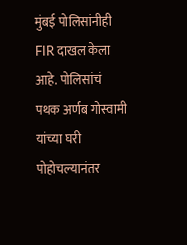मुंबई पोलिसांनीही FIR दाखल केला आहे. पोलिसांचं पथक अर्णब गोस्वामी यांच्या घरी पोहोचल्यानंतर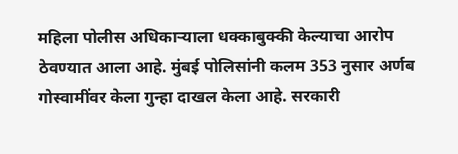महिला पोलीस अधिकाऱ्याला धक्काबुक्की केल्याचा आरोप ठेवण्यात आला आहे. मुंबई पोलिसांनी कलम 353 नुसार अर्णब गोस्वामींवर केला गुन्हा दाखल केला आहे. सरकारी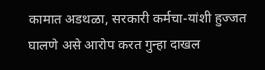कामात अडथळा, सरकारी कर्मचा-यांशी हुज्जत घालणे असे आरोप करत गुन्हा दाखल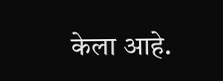केला आहे.